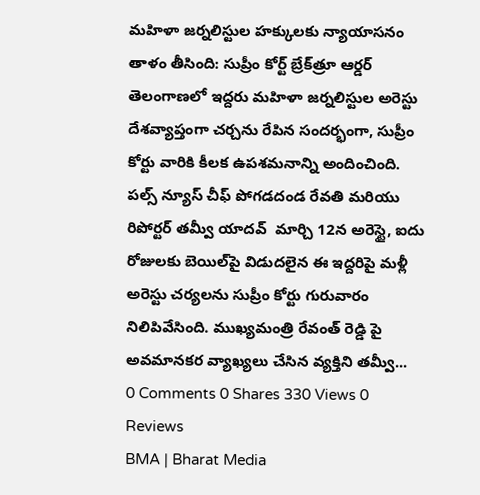మహిళా జర్నలిస్టుల హక్కులకు న్యాయాసనం తాళం తీసింది: సుప్రీం కోర్ట్ బ్రేక్‌త్రూ ఆర్డర్
తెలంగాణలో ఇద్దరు మహిళా జర్నలిస్టుల అరెస్టు దేశవ్యాప్తంగా చర్చను రేపిన సందర్భంగా, సుప్రీం కోర్టు వారికి కీలక ఉపశమనాన్ని అందించింది. పల్స్ న్యూస్ చీఫ్ పోగడదండ రేవతి మరియు రిపోర్టర్ తమ్వీ యాదవ్  మార్చి 12న అరెస్టై, ఐదు రోజులకు బెయిల్‌పై విడుదలైన ఈ ఇద్దరిపై మళ్లీ అరెస్టు చర్యలను సుప్రీం కోర్టు గురువారం నిలిపివేసింది. ముఖ్యమంత్రి రేవంత్ రెడ్డి పై అవమానకర వ్యాఖ్యలు చేసిన వ్యక్తిని తమ్వీ...
0 Comments 0 Shares 330 Views 0 Reviews
BMA | Bharat Media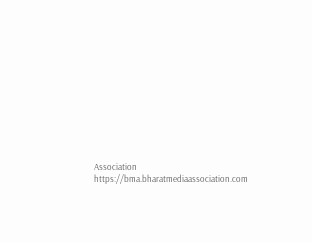Association https://bma.bharatmediaassociation.com